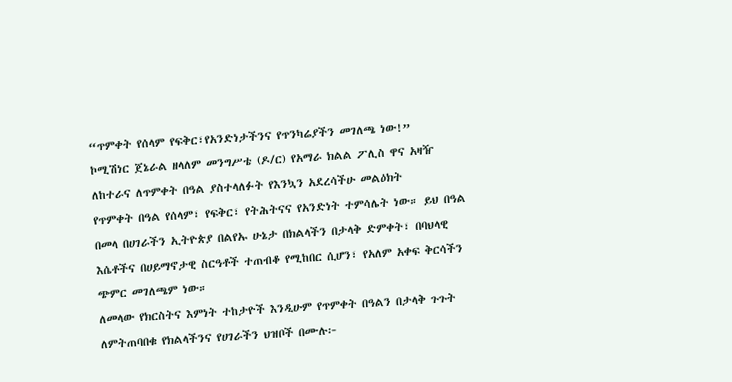“ጥምቀት የሰላም የፍቅር፣የአንድነታችንና የጥንካሬያችን መገለጫ ነው!”
ኮሚሽነር ጀኔራል ዘላለም መንግሥቴ (ዶ/ር) የአማራ ክልል ፖሊስ ዋና አዛዥ ለከተራና ለጥምቀት በዓል ያስተላለፉት የእንኳን አደረሳችሁ መልዕክት
የጥምቀት በዓል የሰላም፣ የፍቅር፣ የትሕትናና የአንድነት ተምሳሌት ነው። ይህ በዓል በመላ በሀገራችን ኢትዮጵያ በልየኡ ሁኔታ በክልላችን በታላቅ ድምቀት፣ በባህላዊ እሴቶችና በሀይማኖታዊ ስርዓቶች ተጠብቆ የሚከበር ሲሆን፣ የአለም አቀፍ ቅርሳችን ጭምር መገለጫም ነው።
ለመላው የክርስትና እምነት ተከታዮች እንዲሁም የጥምቀት በዓልን በታላቅ ጉጉት ለምትጠባበቁ የክልላችንና የሀገራችን ህዝቦች በሙሉ፦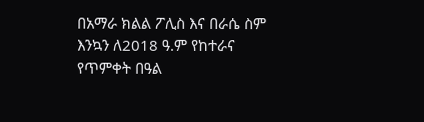በአማራ ክልል ፖሊስ እና በራሴ ስም እንኳን ለ2018 ዓ.ም የከተራና የጥምቀት በዓል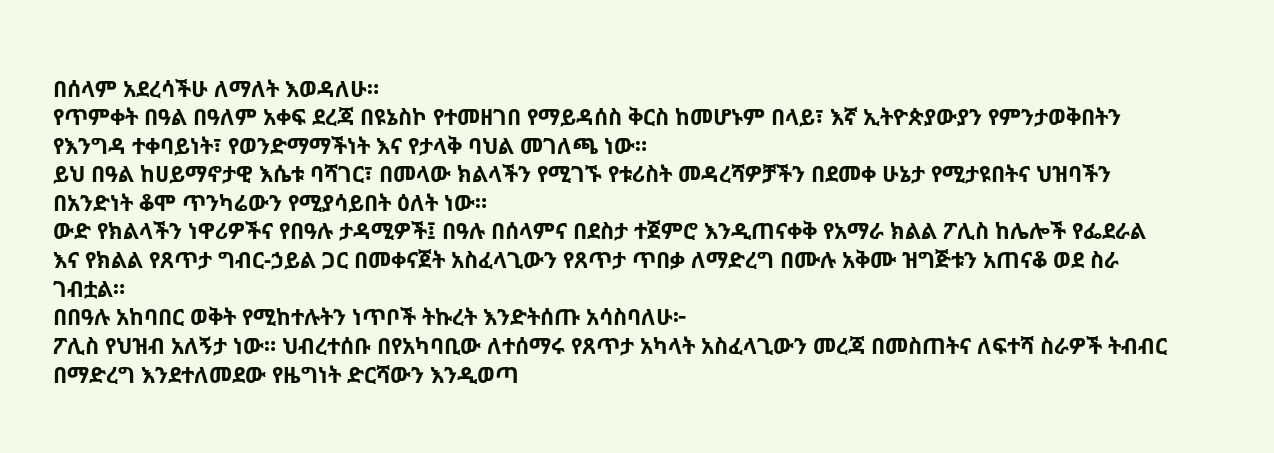በሰላም አደረሳችሁ ለማለት እወዳለሁ።
የጥምቀት በዓል በዓለም አቀፍ ደረጃ በዩኔስኮ የተመዘገበ የማይዳሰስ ቅርስ ከመሆኑም በላይ፣ እኛ ኢትዮጵያውያን የምንታወቅበትን የእንግዳ ተቀባይነት፣ የወንድማማችነት እና የታላቅ ባህል መገለጫ ነው።
ይህ በዓል ከሀይማኖታዊ እሴቱ ባሻገር፣ በመላው ክልላችን የሚገኙ የቱሪስት መዳረሻዎቻችን በደመቀ ሁኔታ የሚታዩበትና ህዝባችን በአንድነት ቆሞ ጥንካሬውን የሚያሳይበት ዕለት ነው።
ውድ የክልላችን ነዋሪዎችና የበዓሉ ታዳሚዎች፤ በዓሉ በሰላምና በደስታ ተጀምሮ እንዲጠናቀቅ የአማራ ክልል ፖሊስ ከሌሎች የፌደራል እና የክልል የጸጥታ ግብር-ኃይል ጋር በመቀናጀት አስፈላጊውን የጸጥታ ጥበቃ ለማድረግ በሙሉ አቅሙ ዝግጅቱን አጠናቆ ወደ ስራ ገብቷል።
በበዓሉ አከባበር ወቅት የሚከተሉትን ነጥቦች ትኩረት እንድትሰጡ አሳስባለሁ፦
ፖሊስ የህዝብ አለኝታ ነው። ህብረተሰቡ በየአካባቢው ለተሰማሩ የጸጥታ አካላት አስፈላጊውን መረጃ በመስጠትና ለፍተሻ ስራዎች ትብብር በማድረግ እንደተለመደው የዜግነት ድርሻውን እንዲወጣ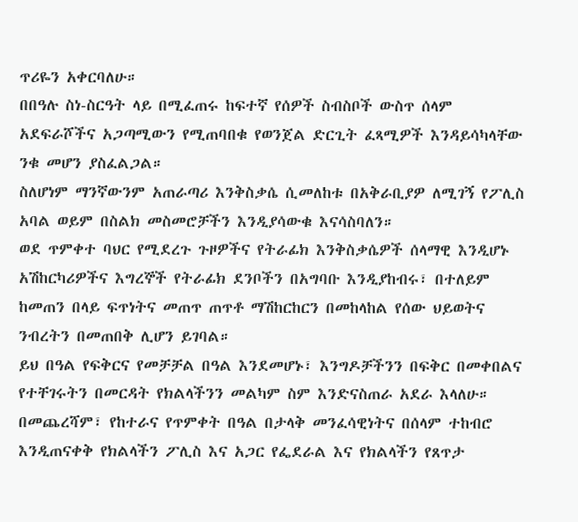ጥሪዬን አቀርባለሁ።
በበዓሉ ስነ-ስርዓት ላይ በሚፈጠሩ ከፍተኛ የሰዎች ስብስቦች ውስጥ ሰላም አደፍራሾችና አጋጣሚውን የሚጠባበቁ የወንጀል ድርጊት ፈጻሚዎች እንዳይሳካላቸው ንቁ መሆን ያስፈልጋል።
ስለሆነም ማንኛውንም አጠራጣሪ እንቅስቃሴ ሲመለከቱ በአቅራቢያዎ ለሚገኝ የፖሊስ አባል ወይም በስልክ መስመሮቻችን እንዲያሳውቁ እናሳስባለን።
ወደ ጥምቀተ ባህር የሚደረጉ ጉዞዎችና የትራፊክ እንቅስቃሴዎች ሰላማዊ እንዲሆኑ አሽከርካሪዎችና እግረኞች የትራፊክ ደንቦችን በአግባቡ እንዲያከብሩ፣ በተለይም ከመጠን በላይ ፍጥነትና መጠጥ ጠጥቶ ማሽከርከርን በመከላከል የሰው ህይወትና ንብረትን በመጠበቅ ሊሆን ይገባል።
ይህ በዓል የፍቅርና የመቻቻል በዓል እንደመሆኑ፣ እንግዶቻችንን በፍቅር በመቀበልና የተቸገሩትን በመርዳት የክልላችንን መልካም ስም እንድናስጠራ አደራ እላለሁ።
በመጨረሻም፣ የከተራና የጥምቀት በዓል በታላቅ መንፈሳዊነትና በሰላም ተከብሮ እንዲጠናቀቅ የክልላችን ፖሊስ እና አጋር የፌደራል እና የክልላችን የጸጥታ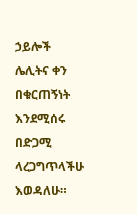ኃይሎች ሌሊትና ቀን በቁርጠኝነት እንደሚሰሩ በድጋሚ ላረጋግጥላችሁ እወዳለሁ።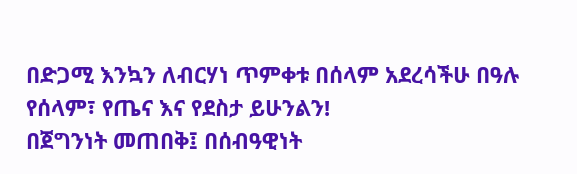በድጋሚ እንኳን ለብርሃነ ጥምቀቱ በሰላም አደረሳችሁ በዓሉ የሰላም፣ የጤና እና የደስታ ይሁንልን!
በጀግንነት መጠበቅ፤ በሰብዓዊነት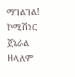ማገልገል!
ኮሚሽነር ጀኔራል ዘላለም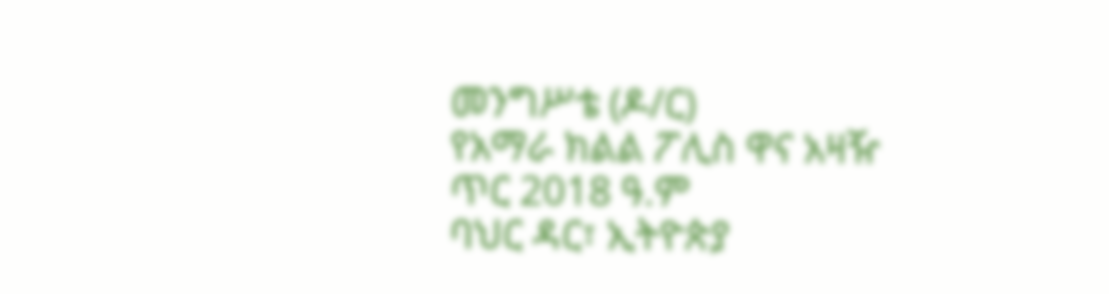መንግሥቴ (ዶ/ር)
የአማራ ክልል ፖሊስ ዋና አዛዥ
ጥር 2018 ዓ.ም
ባህር ዳር፣ ኢትዮጵያ